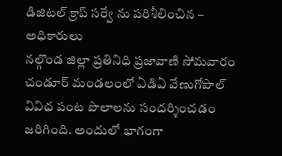డిజిటల్ క్రాప్ సర్వే ను పరిశీలించిన – అధికారులు
నల్గొండ జిల్లా ప్రతినిధి ప్రజావాణి సోమవారం చండూర్ మండలంలో ఏడిఏ వేణుగోపాల్ వివిధ పంట పొలాలను సందర్శించడం జరిగింది. అందులో భాగంగా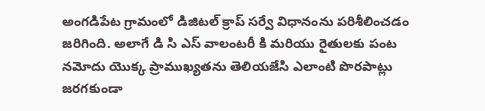అంగడిపేట గ్రామంలో డిజిటల్ క్రాప్ సర్వే విధానంను పరిశీలించడం జరిగింది. అలాగే డి సి ఎస్ వాలంటరీ కి మరియు రైతులకు పంట నమోదు యొక్క ప్రాముఖ్యతను తెలియజేసి ఎలాంటి పొరపాట్లు జరగకుండా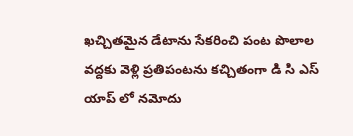ఖచ్చితమైన డేటాను సేకరించి పంట పొలాల వద్దకు వెళ్లి ప్రతిపంటను కచ్చితంగా డి సి ఎస్ యాప్ లో నమోదు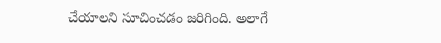చేయాలని సూచించడం జరిగింది. అలాగే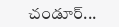చండూర్...